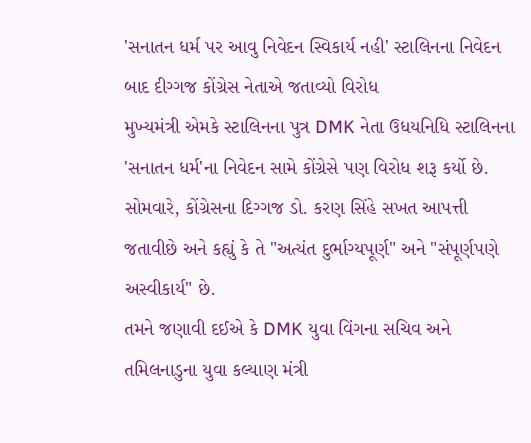'સનાતન ધર્મ પર આવુ નિવેદન સ્વિકાર્ય નહી' સ્ટાલિનના નિવેદન બાદ દીગ્ગજ કોંગ્રેસ નેતાએ જતાવ્યો વિરોધ
મુખ્યમંત્રી એમકે સ્ટાલિનના પુત્ર DMK નેતા ઉધયનિધિ સ્ટાલિનના 'સનાતન ધર્મ'ના નિવેદન સામે કોંગ્રેસે પણ વિરોધ શરૂ કર્યો છે. સોમવારે, કોંગ્રેસના દિગ્ગજ ડો. કરણ સિંહે સખત આપત્તી જતાવીછે અને કહ્યું કે તે "અત્યંત દુર્ભાગ્યપૂર્ણ" અને "સંપૂર્ણપણે અસ્વીકાર્ય" છે.
તમને જણાવી દઈએ કે DMK યુવા વિંગના સચિવ અને તમિલનાડુના યુવા કલ્યાણ મંત્રી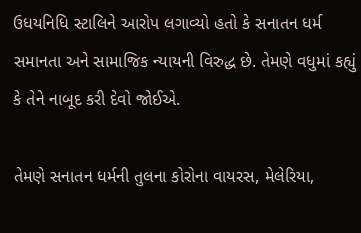ઉધયનિધિ સ્ટાલિને આરોપ લગાવ્યો હતો કે સનાતન ધર્મ સમાનતા અને સામાજિક ન્યાયની વિરુદ્ધ છે. તેમણે વધુમાં કહ્યું કે તેને નાબૂદ કરી દેવો જોઈએ.

તેમણે સનાતન ધર્મની તુલના કોરોના વાયરસ, મેલેરિયા,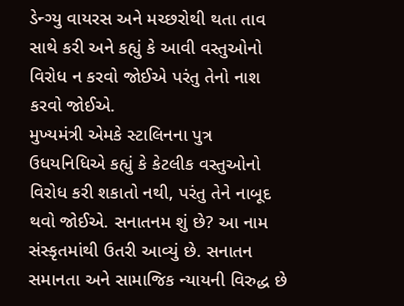ડેન્ગ્યુ વાયરસ અને મચ્છરોથી થતા તાવ સાથે કરી અને કહ્યું કે આવી વસ્તુઓનો વિરોધ ન કરવો જોઈએ પરંતુ તેનો નાશ કરવો જોઈએ.
મુખ્યમંત્રી એમકે સ્ટાલિનના પુત્ર ઉધયનિધિએ કહ્યું કે કેટલીક વસ્તુઓનો વિરોધ કરી શકાતો નથી, પરંતુ તેને નાબૂદ થવો જોઈએ. સનાતનમ શું છે? આ નામ સંસ્કૃતમાંથી ઉતરી આવ્યું છે. સનાતન સમાનતા અને સામાજિક ન્યાયની વિરુદ્ધ છે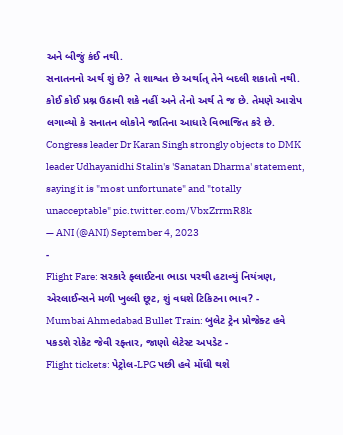અને બીજું કંઈ નથી.
સનાતનનો અર્થ શું છે? તે શાશ્વત છે અર્થાત્ તેને બદલી શકાતો નથી. કોઈ કોઈ પ્રશ્ન ઉઠાવી શકે નહીં અને તેનો અર્થ તે જ છે. તેમણે આરોપ લગાવ્યો કે સનાતન લોકોને જાતિના આધારે વિભાજિત કરે છે.
Congress leader Dr Karan Singh strongly objects to DMK leader Udhayanidhi Stalin's 'Sanatan Dharma' statement, saying it is "most unfortunate" and "totally unacceptable" pic.twitter.com/VbxZrrmR8k
— ANI (@ANI) September 4, 2023
-
Flight Fare: સરકારે ફ્લાઈટના ભાડા પરથી હટાવ્યું નિયંત્રણ, એરલાઈન્સને મળી ખુલ્લી છૂટ, શું વધશે ટિકિટના ભાવ? -
Mumbai Ahmedabad Bullet Train: બુલેટ ટ્રેન પ્રોજેક્ટ હવે પકડશે રોકેટ જેવી રફ્તાર, જાણો લેટેસ્ટ અપડેટ -
Flight tickets: પેટ્રોલ-LPG પછી હવે મોંઘી થશે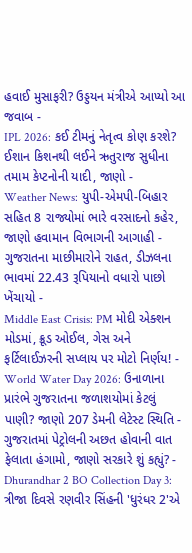હવાઈ મુસાફરી? ઉડ્ડયન મંત્રીએ આપ્યો આ જવાબ -
IPL 2026: કઈ ટીમનું નેતૃત્વ કોણ કરશે? ઈશાન કિશનથી લઈને ઋતુરાજ સુધીના તમામ કેપ્ટનોની યાદી, જાણો -
Weather News: યુપી-એમપી-બિહાર સહિત 8 રાજ્યોમાં ભારે વરસાદનો કહેર, જાણો હવામાન વિભાગની આગાહી -
ગુજરાતના માછીમારોને રાહત, ડીઝલના ભાવમાં 22.43 રૂપિયાનો વધારો પાછો ખેંચાયો -
Middle East Crisis: PM મોદી એક્શન મોડમાં, ક્રૂડ ઓઈલ, ગેસ અને ફર્ટિલાઈઝરની સપ્લાય પર મોટો નિર્ણય! -
World Water Day 2026: ઉનાળાના પ્રારંભે ગુજરાતના જળાશયોમાં કેટલું પાણી? જાણો 207 ડેમની લેટેસ્ટ સ્થિતિ -
ગુજરાતમાં પેટ્રોલની અછત હોવાની વાત ફેલાતા હંગામો, જાણો સરકારે શું કહ્યું? -
Dhurandhar 2 BO Collection Day 3: ત્રીજા દિવસે રણવીર સિંહની 'ધુરંધર 2'એ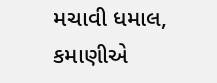મચાવી ધમાલ, કમાણીએ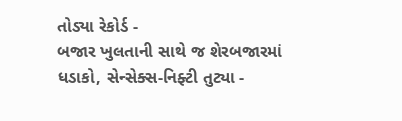તોડ્યા રેકોર્ડ -
બજાર ખુલતાની સાથે જ શેરબજારમાં ધડાકો, સેન્સેક્સ-નિફ્ટી તુટ્યા -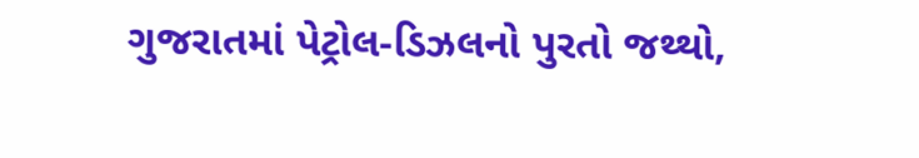ગુજરાતમાં પેટ્રોલ-ડિઝલનો પુરતો જથ્થો,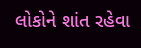લોકોને શાંત રહેવા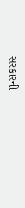સરકારની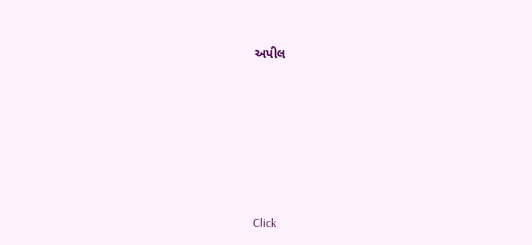અપીલ








Click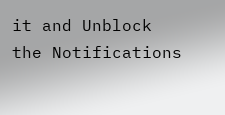it and Unblock the Notifications